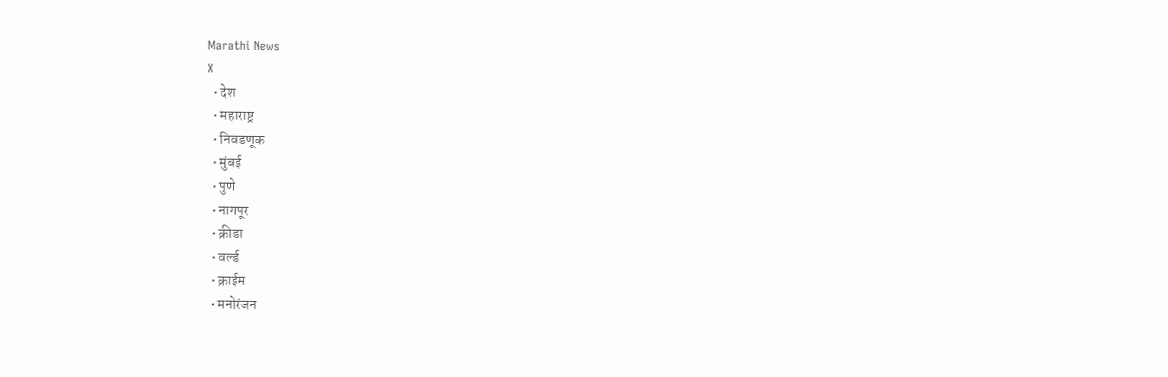Marathi News
X
  • देश
  • महाराष्ट्र
  • निवडणूक
  • मुंबई
  • पुणे
  • नागपूर
  • क्रीडा
  • वर्ल्ड
  • क्राईम
  • मनोरंजन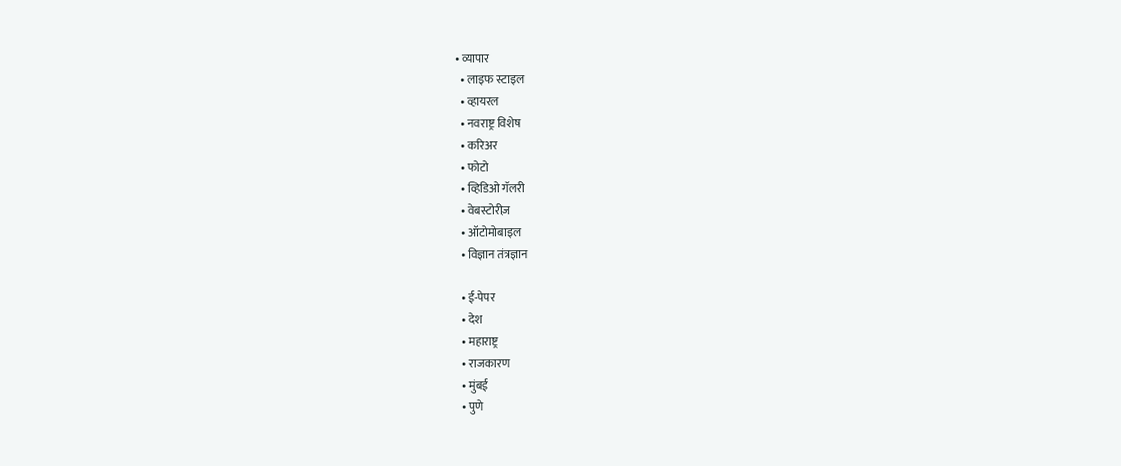• व्यापार
  • लाइफ स्टाइल
  • व्हायरल
  • नवराष्ट्र विशेष
  • करिअर
  • फोटो
  • व्हिडिओ गॅलरी
  • वेबस्टोरीज़
  • ऑटोमोबाइल
  • विज्ञान तंत्रज्ञान

  • ई-पेपर
  • देश
  • महाराष्ट्र
  • राजकारण
  • मुंबई
  • पुणे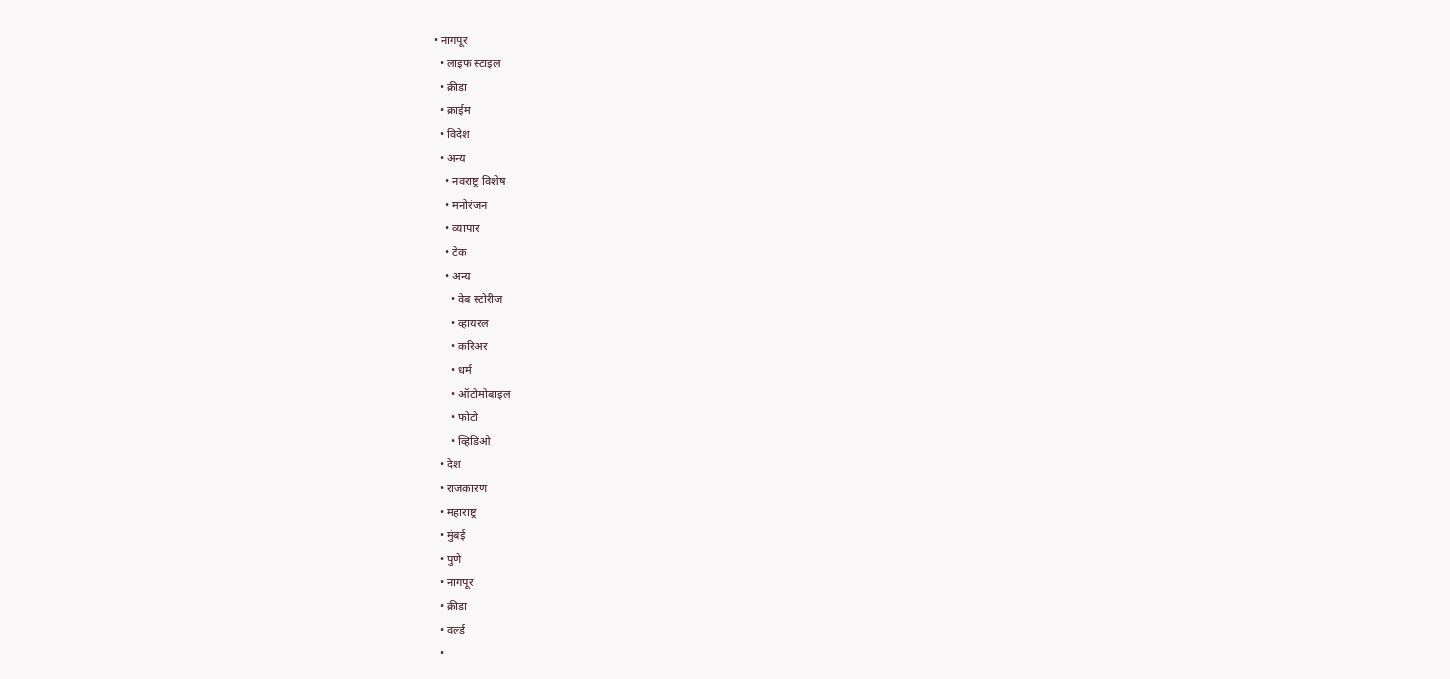• नागपूर
  • लाइफ स्टाइल
  • क्रीडा
  • क्राईम
  • विदेश
  • अन्य
    • नवराष्ट्र विशेष
    • मनोरंजन
    • व्यापार
    • टेक
    • अन्य
      • वेब स्टोरीज
      • व्हायरल
      • करिअर
      • धर्म
      • ऑटोमोबाइल
      • फोटो
      • व्हिडिओ
  • देश
  • राजकारण
  • महाराष्ट्र
  • मुंबई
  • पुणे
  • नागपूर
  • क्रीडा
  • वर्ल्ड
  •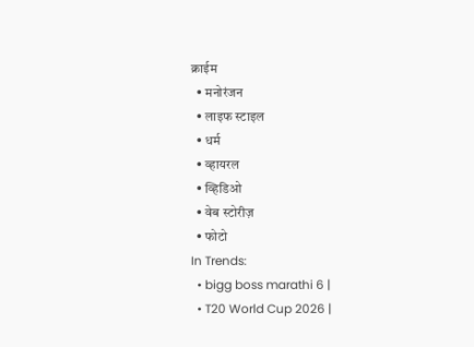क्राईम
  • मनोरंजन
  • लाइफ स्टाइल
  • धर्म
  • व्हायरल
  • व्हिडिओ
  • वेब स्टोरीज़
  • फोटो
In Trends:
  • bigg boss marathi 6 |
  • T20 World Cup 2026 |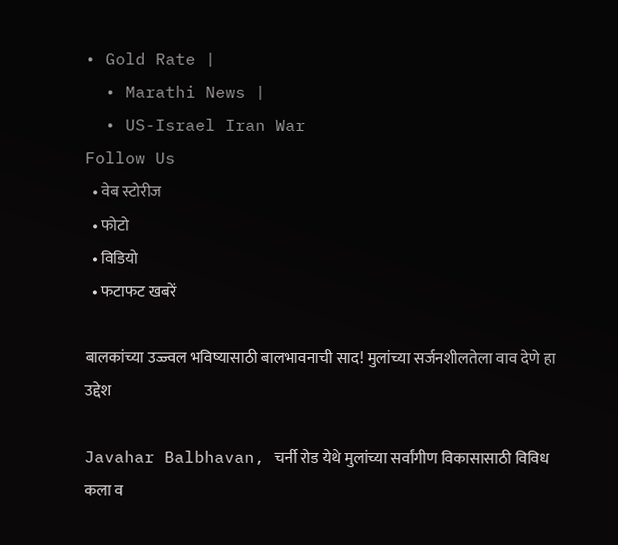• Gold Rate |
  • Marathi News |
  • US-Israel Iran War
Follow Us
  • वेब स्टोरीज
  • फोटो
  • विडियो
  • फटाफट खबरें

बालकांच्या उज्ज्वल भविष्यासाठी बालभावनाची साद! मुलांच्या सर्जनशीलतेला वाव देणे हा उद्देश

Javahar Balbhavan, चर्नी रोड येथे मुलांच्या सर्वांगीण विकासासाठी विविध कला व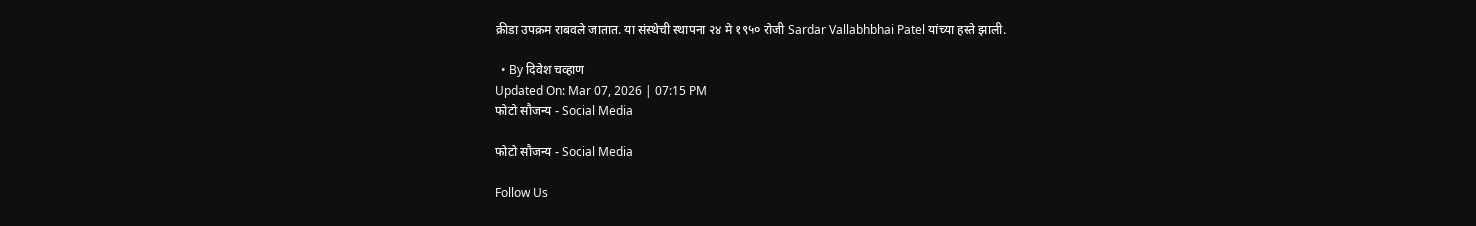क्रीडा उपक्रम राबवले जातात. या संस्थेची स्थापना २४ मे १९५० रोजी Sardar Vallabhbhai Patel यांच्या हस्ते झाली.

  • By दिवेश चव्हाण
Updated On: Mar 07, 2026 | 07:15 PM
फोटो सौजन्य - Social Media

फोटो सौजन्य - Social Media

Follow Us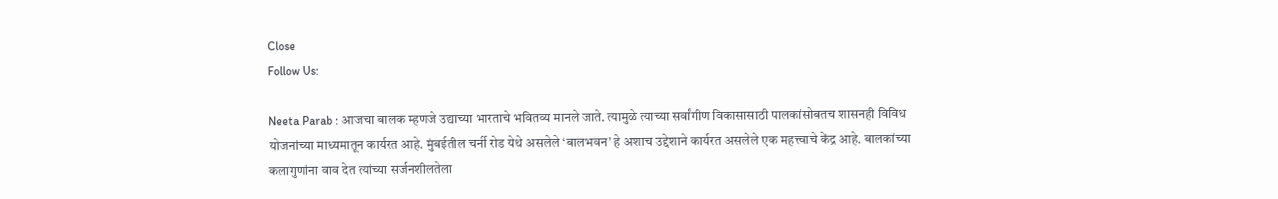Close
Follow Us:

Neeta Parab : आजचा बालक म्हणजे उद्याच्या भारताचे भवितव्य मानले जाते. त्यामुळे त्याच्या सर्वांगीण विकासासाठी पालकांसोबतच शासनही विविध योजनांच्या माध्यमातून कार्यरत आहे. मुंबईतील चर्नी रोड येथे असलेले ‘बालभवन’ हे अशाच उद्देशाने कार्यरत असलेले एक महत्त्वाचे केंद्र आहे. बालकांच्या कलागुणांना वाव देत त्यांच्या सर्जनशीलतेला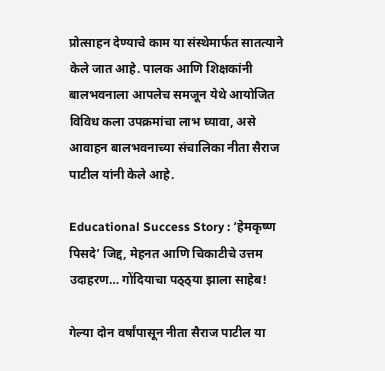प्रोत्साहन देण्याचे काम या संस्थेमार्फत सातत्याने केले जात आहे. पालक आणि शिक्षकांनी बालभवनाला आपलेच समजून येथे आयोजित विविध कला उपक्रमांचा लाभ घ्यावा, असे आवाहन बालभवनाच्या संचालिका नीता सैराज पाटील यांनी केले आहे.

Educational Success Story : ‘हेमकृष्ण पिसदे’ जिद्द, मेहनत आणि चिकाटीचे उत्तम उदाहरण… गोंदियाचा पठ्ठ्या झाला साहेब!

गेल्या दोन वर्षांपासून नीता सैराज पाटील या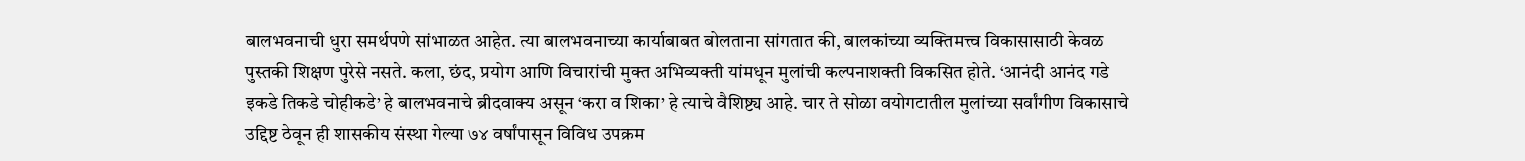बालभवनाची धुरा समर्थपणे सांभाळत आहेत. त्या बालभवनाच्या कार्याबाबत बोलताना सांगतात की, बालकांच्या व्यक्तिमत्त्व विकासासाठी केवळ पुस्तकी शिक्षण पुरेसे नसते. कला, छंद, प्रयोग आणि विचारांची मुक्त अभिव्यक्ती यांमधून मुलांची कल्पनाशक्ती विकसित होते. ‘आनंदी आनंद गडे इकडे तिकडे चोहीकडे’ हे बालभवनाचे ब्रीदवाक्य असून ‘करा व शिका’ हे त्याचे वैशिष्ट्य आहे. चार ते सोळा वयोगटातील मुलांच्या सर्वांगीण विकासाचे उद्दिष्ट ठेवून ही शासकीय संस्था गेल्या ७४ वर्षांपासून विविध उपक्रम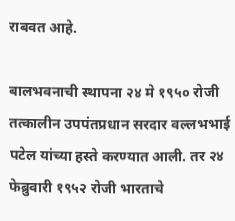राबवत आहे.

बालभवनाची स्थापना २४ मे १९५० रोजी तत्कालीन उपपंतप्रधान सरदार वल्लभभाई पटेल यांच्या हस्ते करण्यात आली. तर २४ फेब्रुवारी १९५२ रोजी भारताचे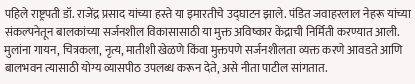पहिले राष्ट्रपती डॉ. राजेंद्र प्रसाद यांच्या हस्ते या इमारतीचे उद्घाटन झाले. पंडित जवाहरलाल नेहरू यांच्या संकल्पनेतून बालकांच्या सर्जनशील विकासासाठी या मुक्त अविष्कार केंद्राची निर्मिती करण्यात आली. मुलांना गायन, चित्रकला, नृत्य, मातीशी खेळणे किंवा मुक्तपणे सर्जनशीलता व्यक्त करणे आवडते आणि बालभवन त्यासाठी योग्य व्यासपीठ उपलब्ध करून देते, असे नीता पाटील सांगतात.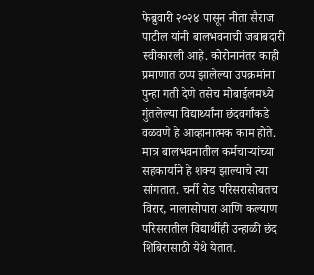फेब्रुवारी २०२४ पासून नीता सैराज पाटील यांनी बालभवनाची जबाबदारी स्वीकारली आहे. कोरोनानंतर काही प्रमाणात ठप्प झालेल्या उपक्रमांना पुन्हा गती देणे तसेच मोबाईलमध्ये गुंतलेल्या विद्यार्थ्यांना छंदवर्गांकडे वळवणे हे आव्हानात्मक काम होते. मात्र बालभवनातील कर्मचाऱ्यांच्या सहकार्याने हे शक्य झाल्याचे त्या सांगतात. चर्नी रोड परिसरासोबतच विरार, नालासोपारा आणि कल्याण परिसरातील विद्यार्थीही उन्हाळी छंद शिबिरासाठी येथे येतात.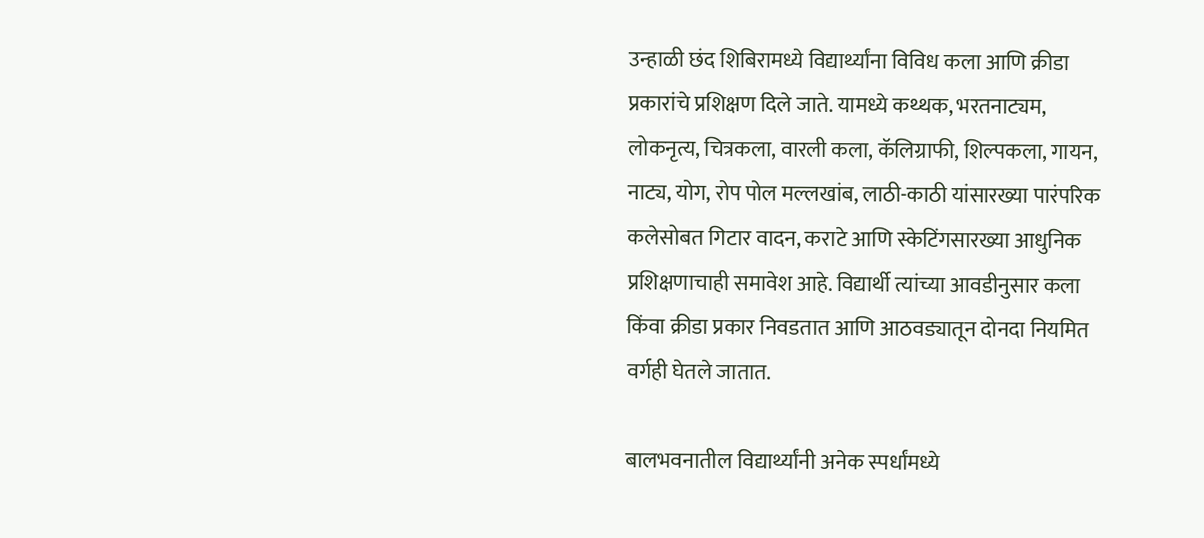उन्हाळी छंद शिबिरामध्ये विद्यार्थ्यांना विविध कला आणि क्रीडा प्रकारांचे प्रशिक्षण दिले जाते. यामध्ये कथ्थक, भरतनाट्यम, लोकनृत्य, चित्रकला, वारली कला, कॅलिग्राफी, शिल्पकला, गायन, नाट्य, योग, रोप पोल मल्लखांब, लाठी-काठी यांसारख्या पारंपरिक कलेसोबत गिटार वादन, कराटे आणि स्केटिंगसारख्या आधुनिक प्रशिक्षणाचाही समावेश आहे. विद्यार्थी त्यांच्या आवडीनुसार कला किंवा क्रीडा प्रकार निवडतात आणि आठवड्यातून दोनदा नियमित वर्गही घेतले जातात.

बालभवनातील विद्यार्थ्यांनी अनेक स्पर्धांमध्ये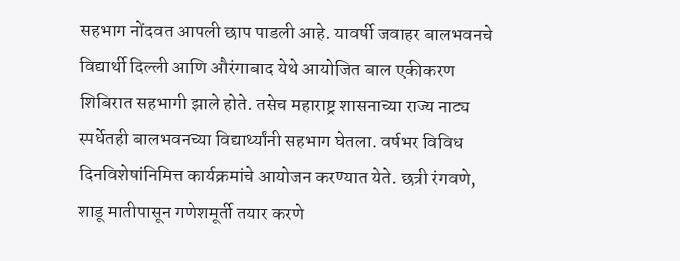सहभाग नोंदवत आपली छाप पाडली आहे. यावर्षी जवाहर बालभवनचे विद्यार्थी दिल्ली आणि औरंगाबाद येथे आयोजित बाल एकीकरण शिबिरात सहभागी झाले होते. तसेच महाराष्ट्र शासनाच्या राज्य नाट्य स्पर्धेतही बालभवनच्या विद्यार्थ्यांनी सहभाग घेतला. वर्षभर विविध दिनविशेषांनिमित्त कार्यक्रमांचे आयोजन करण्यात येते. छत्री रंगवणे, शाडू मातीपासून गणेशमूर्ती तयार करणे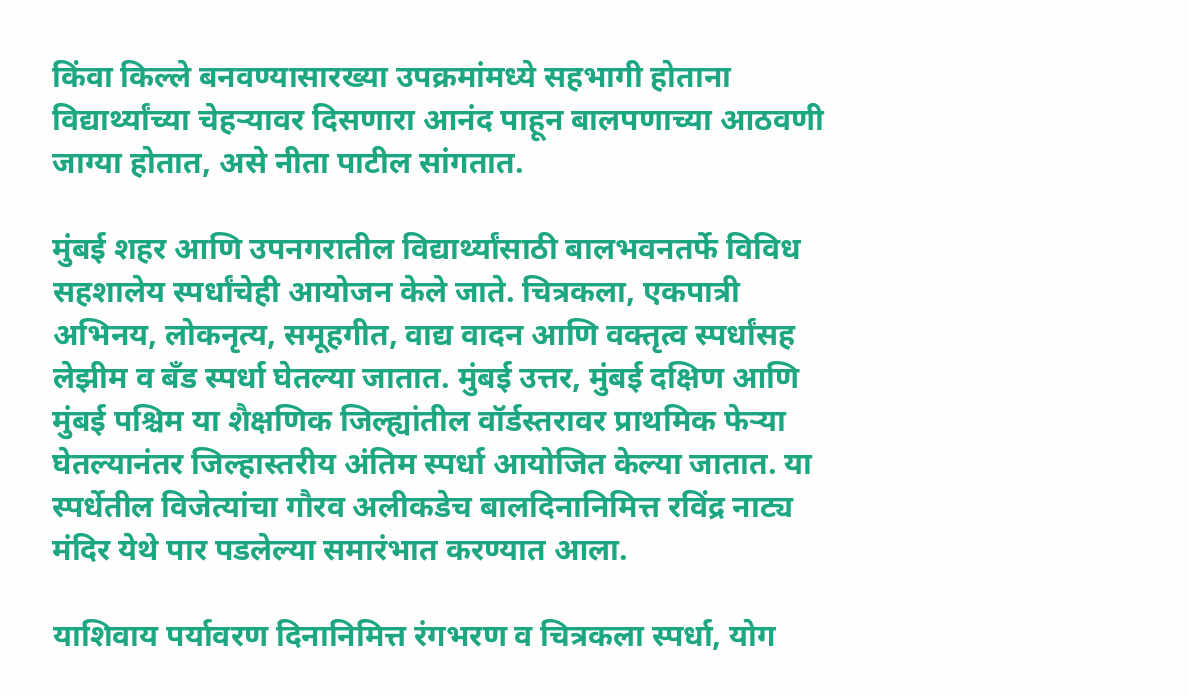किंवा किल्ले बनवण्यासारख्या उपक्रमांमध्ये सहभागी होताना विद्यार्थ्यांच्या चेहऱ्यावर दिसणारा आनंद पाहून बालपणाच्या आठवणी जाग्या होतात, असे नीता पाटील सांगतात.

मुंबई शहर आणि उपनगरातील विद्यार्थ्यांसाठी बालभवनतर्फे विविध सहशालेय स्पर्धांचेही आयोजन केले जाते. चित्रकला, एकपात्री अभिनय, लोकनृत्य, समूहगीत, वाद्य वादन आणि वक्तृत्व स्पर्धांसह लेझीम व बँड स्पर्धा घेतल्या जातात. मुंबई उत्तर, मुंबई दक्षिण आणि मुंबई पश्चिम या शैक्षणिक जिल्ह्यांतील वॉर्डस्तरावर प्राथमिक फेऱ्या घेतल्यानंतर जिल्हास्तरीय अंतिम स्पर्धा आयोजित केल्या जातात. या स्पर्धेतील विजेत्यांचा गौरव अलीकडेच बालदिनानिमित्त रविंद्र नाट्य मंदिर येथे पार पडलेल्या समारंभात करण्यात आला.

याशिवाय पर्यावरण दिनानिमित्त रंगभरण व चित्रकला स्पर्धा, योग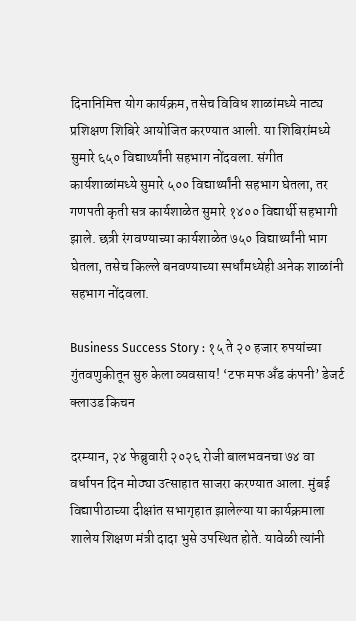दिनानिमित्त योग कार्यक्रम, तसेच विविध शाळांमध्ये नाट्य प्रशिक्षण शिबिरे आयोजित करण्यात आली. या शिबिरांमध्ये सुमारे ६५० विद्यार्थ्यांनी सहभाग नोंदवला. संगीत कार्यशाळांमध्ये सुमारे ५०० विद्यार्थ्यांनी सहभाग घेतला, तर गणपती कृती सत्र कार्यशाळेत सुमारे १४०० विद्यार्थी सहभागी झाले. छत्री रंगवण्याच्या कार्यशाळेत ७५० विद्यार्थ्यांनी भाग घेतला, तसेच किल्ले बनवण्याच्या स्पर्धांमध्येही अनेक शाळांनी सहभाग नोंदवला.

Business Success Story : १५ ते २० हजार रुपयांच्या गुंतवणुकीतून सुरु केला व्यवसाय! ‘टफ मफ अँड कंपनी’ डेजर्ट क्लाउड किचन

दरम्यान, २४ फेब्रुवारी २०२६ रोजी बालभवनचा ७४ वा वर्धापन दिन मोठ्या उत्साहात साजरा करण्यात आला. मुंबई विद्यापीठाच्या दीक्षांत सभागृहात झालेल्या या कार्यक्रमाला शालेय शिक्षण मंत्री दादा भुसे उपस्थित होते. यावेळी त्यांनी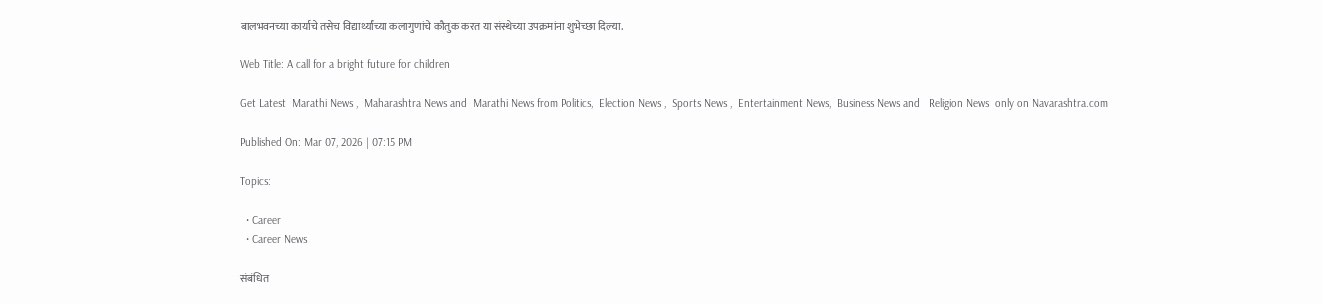बालभवनच्या कार्याचे तसेच विद्यार्थ्यांच्या कलागुणांचे कौतुक करत या संस्थेच्या उपक्रमांना शुभेच्छा दिल्या.

Web Title: A call for a bright future for children

Get Latest  Marathi News ,  Maharashtra News and  Marathi News from Politics,  Election News ,  Sports News ,  Entertainment News,  Business News and   Religion News  only on Navarashtra.com

Published On: Mar 07, 2026 | 07:15 PM

Topics:

  • Career
  • Career News

संबंधित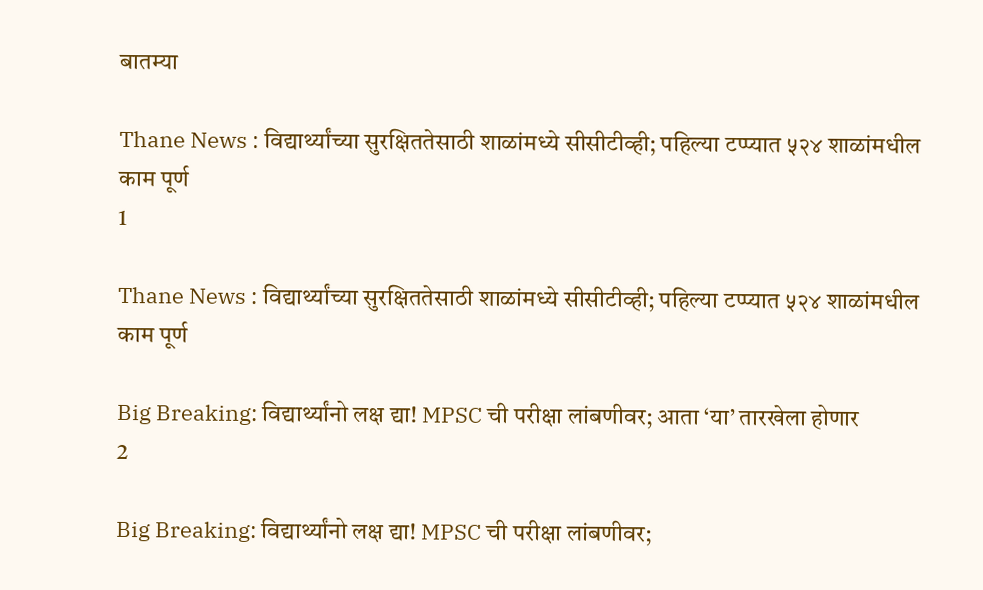बातम्या

Thane News : विद्यार्थ्यांच्या सुरक्षिततेसाठी शाळांमध्ये सीसीटीव्ही; पहिल्या टप्प्यात ५२४ शाळांमधील काम पूर्ण
1

Thane News : विद्यार्थ्यांच्या सुरक्षिततेसाठी शाळांमध्ये सीसीटीव्ही; पहिल्या टप्प्यात ५२४ शाळांमधील काम पूर्ण

Big Breaking: विद्यार्थ्यांनो लक्ष द्या! MPSC ची परीक्षा लांबणीवर; आता ‘या’ तारखेला होणार
2

Big Breaking: विद्यार्थ्यांनो लक्ष द्या! MPSC ची परीक्षा लांबणीवर;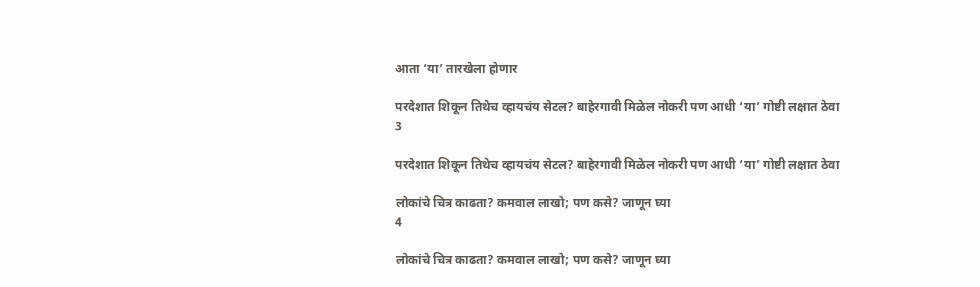आता ‘या’ तारखेला होणार

परदेशात शिकून तिथेच व्हायचंय सेटल? बाहेरगावी मिळेल नोकरी पण आधी ‘या’ गोष्टी लक्षात ठेवा
3

परदेशात शिकून तिथेच व्हायचंय सेटल? बाहेरगावी मिळेल नोकरी पण आधी ‘या’ गोष्टी लक्षात ठेवा

लोकांचे चित्र काढता? कमवाल लाखो; पण कसे? जाणून घ्या
4

लोकांचे चित्र काढता? कमवाल लाखो; पण कसे? जाणून घ्या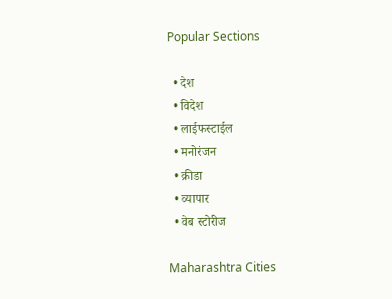Popular Sections

  • देश
  • विदेश
  • लाईफस्टाईल
  • मनोरंजन
  • क्रीडा
  • व्यापार
  • वेब स्टोरीज

Maharashtra Cities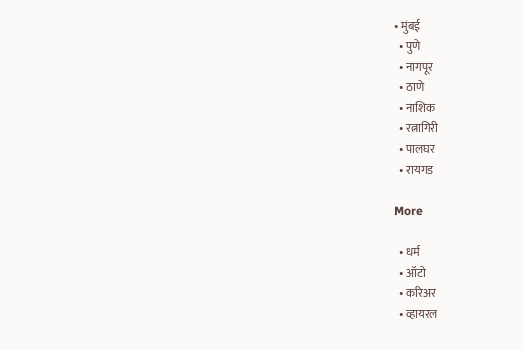• मुंबई
  • पुणे
  • नागपूर
  • ठाणे
  • नाशिक
  • रत्नागिरी
  • पालघर
  • रायगड

More

  • धर्म
  • ऑटो
  • करिअर
  • व्हायरल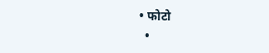• फोटो
  •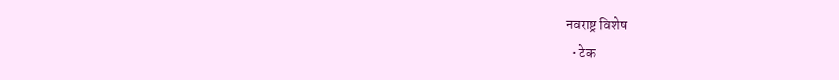नवराष्ट्र विशेष
  • टेक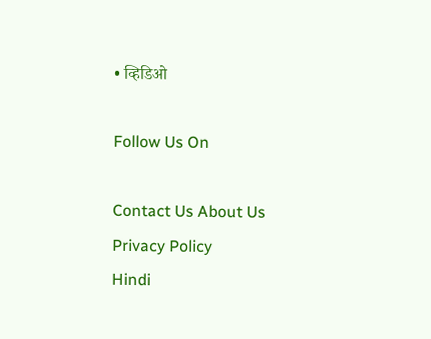• व्हिडिओ

Follow Us On

Contact Us About Us Privacy Policy
Hindi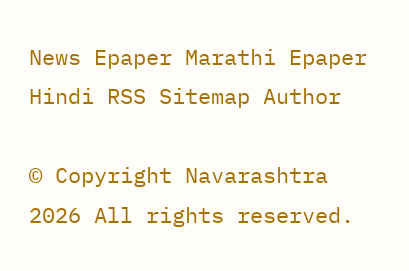News Epaper Marathi Epaper Hindi RSS Sitemap Author

© Copyright Navarashtra 2026 All rights reserved.